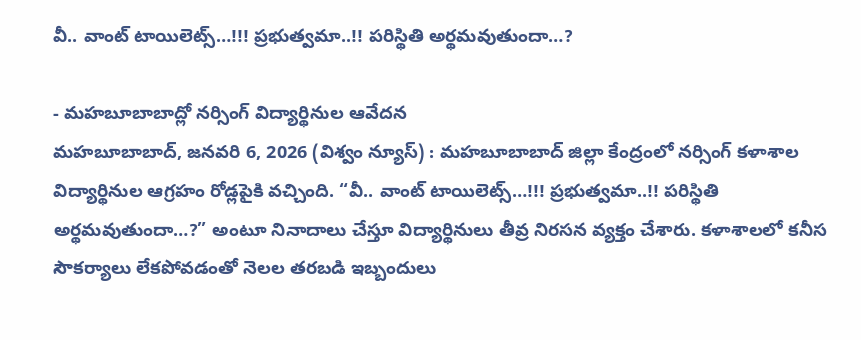వీ.. వాంట్ టాయిలెట్స్…!!! ప్రభుత్వమా..!! పరిస్థితి అర్థమవుతుందా…?

- మహబూబాబాద్లో నర్సింగ్ విద్యార్థినుల ఆవేదన
మహబూబాబాద్, జనవరి 6, 2026 (విశ్వం న్యూస్) : మహబూబాబాద్ జిల్లా కేంద్రంలో నర్సింగ్ కళాశాల విద్యార్థినుల ఆగ్రహం రోడ్లపైకి వచ్చింది. “వీ.. వాంట్ టాయిలెట్స్…!!! ప్రభుత్వమా..!! పరిస్థితి అర్థమవుతుందా…?” అంటూ నినాదాలు చేస్తూ విద్యార్థినులు తీవ్ర నిరసన వ్యక్తం చేశారు. కళాశాలలో కనీస సౌకర్యాలు లేకపోవడంతో నెలల తరబడి ఇబ్బందులు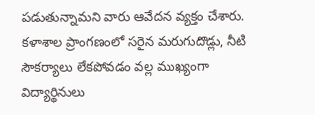పడుతున్నామని వారు ఆవేదన వ్యక్తం చేశారు.
కళాశాల ప్రాంగణంలో సరైన మరుగుదొడ్లు, నీటి సౌకర్యాలు లేకపోవడం వల్ల ముఖ్యంగా విద్యార్థినులు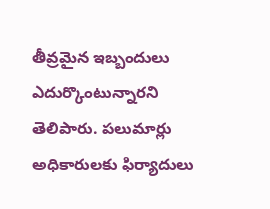తీవ్రమైన ఇబ్బందులు ఎదుర్కొంటున్నారని తెలిపారు. పలుమార్లు అధికారులకు ఫిర్యాదులు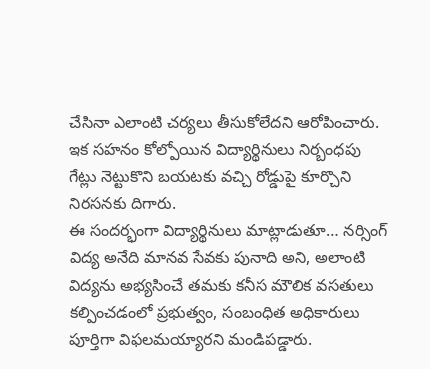చేసినా ఎలాంటి చర్యలు తీసుకోలేదని ఆరోపించారు. ఇక సహనం కోల్పోయిన విద్యార్థినులు నిర్బంధపు గేట్లు నెట్టుకొని బయటకు వచ్చి రోడ్డుపై కూర్చొని నిరసనకు దిగారు.
ఈ సందర్భంగా విద్యార్థినులు మాట్లాడుతూ… నర్సింగ్ విద్య అనేది మానవ సేవకు పునాది అని, అలాంటి విద్యను అభ్యసించే తమకు కనీస మౌలిక వసతులు కల్పించడంలో ప్రభుత్వం, సంబంధిత అధికారులు పూర్తిగా విఫలమయ్యారని మండిపడ్డారు.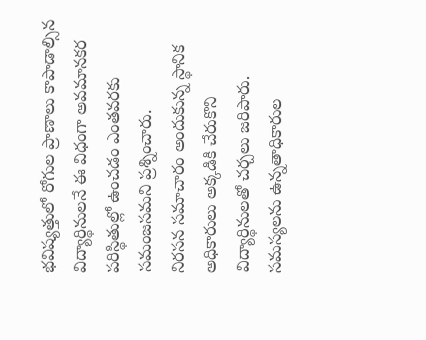భవిష్యత్తులో రోగుల ప్రాణాలు కాపాడాల్సిన విద్యార్థినులనే ఈ విధంగా అవమానకర పరిస్థితుల్లో ఉంచడం ఎంతవరకు సమంజసమని ప్రశ్నించారు.
నిరసన సమాచారం అందుకున్న స్థానిక అధికారులు అక్కడికి చేరుకొని విద్యార్థినులతో చర్చలు జరిపారు. సమస్యలను ఉన్నతాధికారుల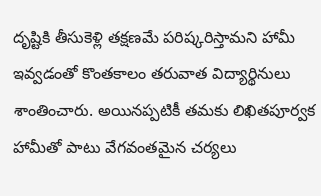దృష్టికి తీసుకెళ్లి తక్షణమే పరిష్కరిస్తామని హామీ ఇవ్వడంతో కొంతకాలం తరువాత విద్యార్థినులు శాంతించారు. అయినప్పటికీ తమకు లిఖితపూర్వక హామీతో పాటు వేగవంతమైన చర్యలు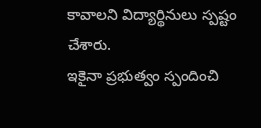కావాలని విద్యార్థినులు స్పష్టం చేశారు.
ఇకైనా ప్రభుత్వం స్పందించి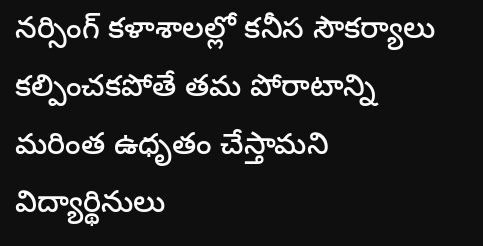నర్సింగ్ కళాశాలల్లో కనీస సౌకర్యాలు కల్పించకపోతే తమ పోరాటాన్ని మరింత ఉధృతం చేస్తామని విద్యార్థినులు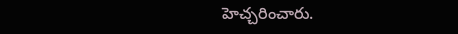హెచ్చరించారు.